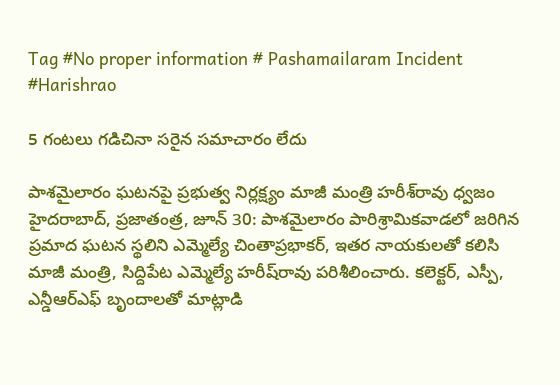Tag #No proper information # Pashamailaram Incident #Harishrao

5 గంటలు గడిచినా సరైన సమాచారం లేదు

పాశమైలారం ఘటనపై ప్రభుత్వ నిర్లక్ష్యం మాజీ మంత్రి హరీశ్‌రావు ధ్వజం హైదరాబాద్‌, ప్రజాతంత్ర, జూన్‌ 30: పాశమైలారం పారిశ్రామికవాడలో జరిగిన ప్రమాద ఘటన స్థలిని ఎమ్మెల్యే చింతాప్రభాకర్‌, ఇతర నాయకులతో కలిసి మాజీ మంత్రి, సిద్దిపేట ఎమ్మెల్యే హరీష్‌రావు పరిశీలించారు. కలెక్టర్‌, ఎస్పీ, ఎన్డీఆర్‌ఎఫ్‌ బృందాలతో మాట్లాడి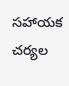సహాయక చర్యల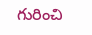గురించి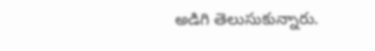అడిగి తెలుసుకున్నారు.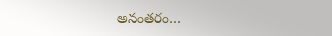అనంతరం…